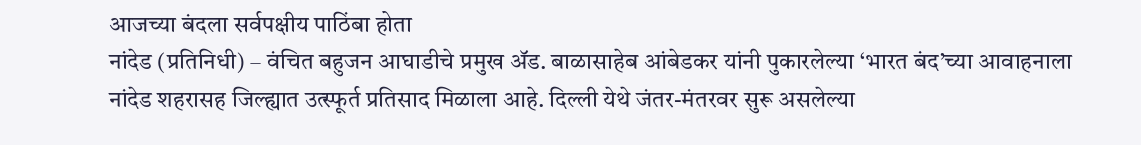आजच्या बंदला सर्वपक्षीय पाठिंबा होता
नांदेड (प्रतिनिधी) – वंचित बहुजन आघाडीचे प्रमुख ॲड. बाळासाहेब आंबेडकर यांनी पुकारलेल्या ‘भारत बंद’च्या आवाहनाला नांदेड शहरासह जिल्ह्यात उत्स्फूर्त प्रतिसाद मिळाला आहे. दिल्ली येथे जंतर-मंतरवर सुरू असलेल्या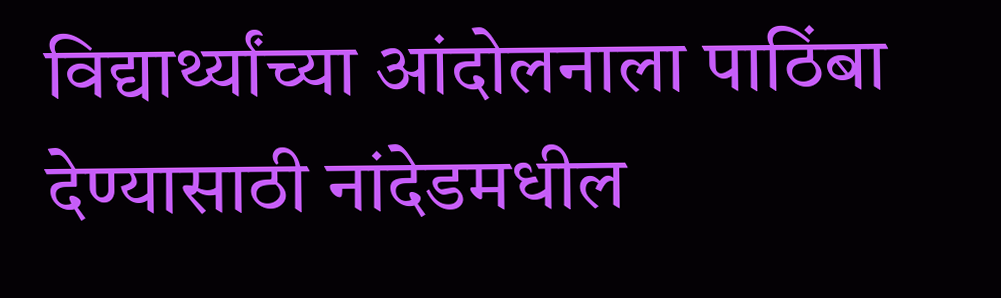विद्यार्थ्यांच्या आंदोलनाला पाठिंबा देण्यासाठी नांदेडमधील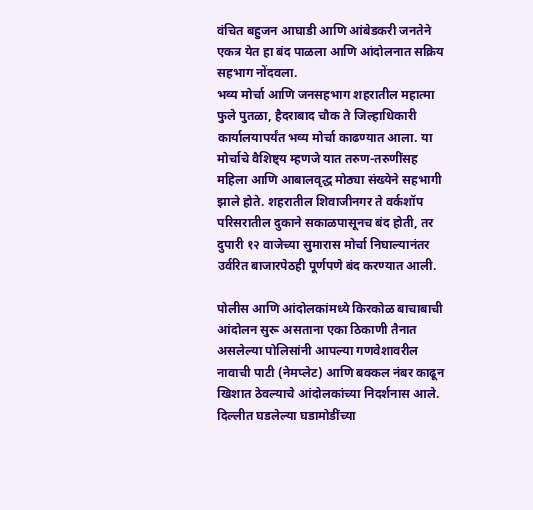वंचित बहुजन आघाडी आणि आंबेडकरी जनतेने एकत्र येत हा बंद पाळला आणि आंदोलनात सक्रिय सहभाग नोंदवला.
भव्य मोर्चा आणि जनसहभाग शहरातील महात्मा फुले पुतळा, हैदराबाद चौक ते जिल्हाधिकारी कार्यालयापर्यंत भव्य मोर्चा काढण्यात आला. या मोर्चाचे वैशिष्ट्य म्हणजे यात तरुण-तरुणींसह महिला आणि आबालवृद्ध मोठ्या संख्येने सहभागी झाले होते. शहरातील शिवाजीनगर ते वर्कशॉप परिसरातील दुकाने सकाळपासूनच बंद होती, तर दुपारी १२ वाजेच्या सुमारास मोर्चा निघाल्यानंतर उर्वरित बाजारपेठही पूर्णपणे बंद करण्यात आली.

पोलीस आणि आंदोलकांमध्ये किरकोळ बाचाबाची आंदोलन सुरू असताना एका ठिकाणी तैनात असलेल्या पोलिसांनी आपल्या गणवेशावरील नावाची पाटी (नेमप्लेट) आणि बक्कल नंबर काढून खिशात ठेवल्याचे आंदोलकांच्या निदर्शनास आले. दिल्लीत घडलेल्या घडामोडींच्या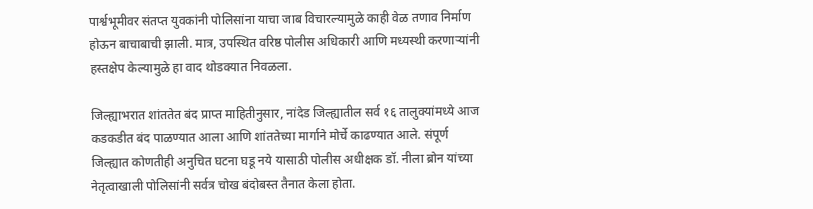पार्श्वभूमीवर संतप्त युवकांनी पोलिसांना याचा जाब विचारल्यामुळे काही वेळ तणाव निर्माण होऊन बाचाबाची झाली. मात्र, उपस्थित वरिष्ठ पोलीस अधिकारी आणि मध्यस्थी करणाऱ्यांनी हस्तक्षेप केल्यामुळे हा वाद थोडक्यात निवळला.

जिल्ह्याभरात शांततेत बंद प्राप्त माहितीनुसार, नांदेड जिल्ह्यातील सर्व १६ तालुक्यांमध्ये आज कडकडीत बंद पाळण्यात आला आणि शांततेच्या मार्गाने मोर्चे काढण्यात आले. संपूर्ण जिल्ह्यात कोणतीही अनुचित घटना घडू नये यासाठी पोलीस अधीक्षक डॉ. नीला ब्रोन यांच्या नेतृत्वाखाली पोलिसांनी सर्वत्र चोख बंदोबस्त तैनात केला होता.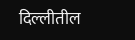दिल्लीतील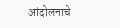आंदोलनाचे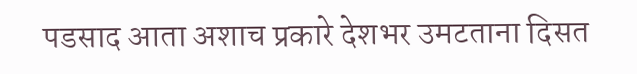पडसाद आता अशाच प्रकारे देशभर उमटताना दिसत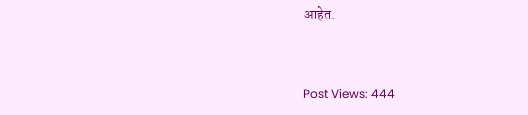आहेत.


Post Views: 444